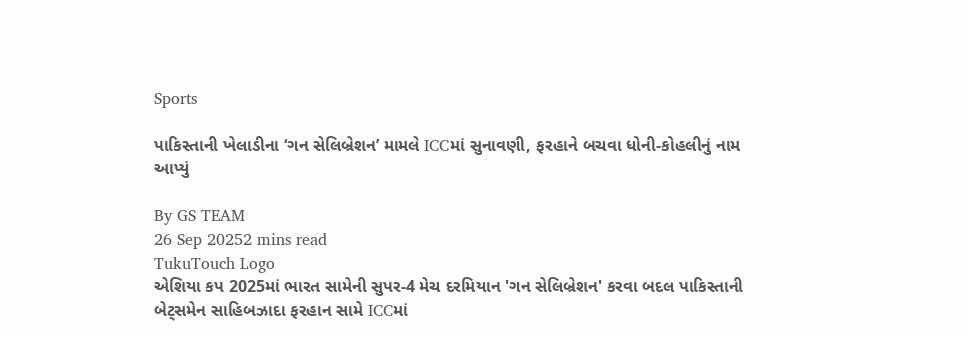Sports

પાકિસ્તાની ખેલાડીના ‘ગન સેલિબ્રેશન’ મામલે ICCમાં સુનાવણી, ફરહાને બચવા ધોની-કોહલીનું નામ આપ્યું

By GS TEAM
26 Sep 20252 mins read
TukuTouch Logo
એશિયા કપ 2025માં ભારત સામેની સુપર-4 મેચ દરમિયાન 'ગન સેલિબ્રેશન' કરવા બદલ પાકિસ્તાની બેટ્સમેન સાહિબઝાદા ફરહાન સામે ICCમાં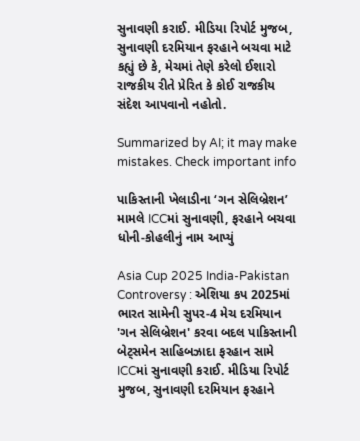સુનાવણી કરાઈ. મીડિયા રિપોર્ટ મુજબ, સુનાવણી દરમિયાન ફરહાને બચવા માટે કહ્યું છે કે, મેચમાં તેણે કરેલો ઈશારો રાજકીય રીતે પ્રેરિત કે કોઈ રાજકીય સંદેશ આપવાનો નહોતો.

Summarized by AI; it may make mistakes. Check important info

પાકિસ્તાની ખેલાડીના ‘ગન સેલિબ્રેશન’ મામલે ICCમાં સુનાવણી, ફરહાને બચવા ધોની-કોહલીનું નામ આપ્યું

Asia Cup 2025 India-Pakistan Controversy : એશિયા કપ 2025માં ભારત સામેની સુપર-4 મેચ દરમિયાન 'ગન સેલિબ્રેશન' કરવા બદલ પાકિસ્તાની બેટ્સમેન સાહિબઝાદા ફરહાન સામે ICCમાં સુનાવણી કરાઈ. મીડિયા રિપોર્ટ મુજબ, સુનાવણી દરમિયાન ફરહાને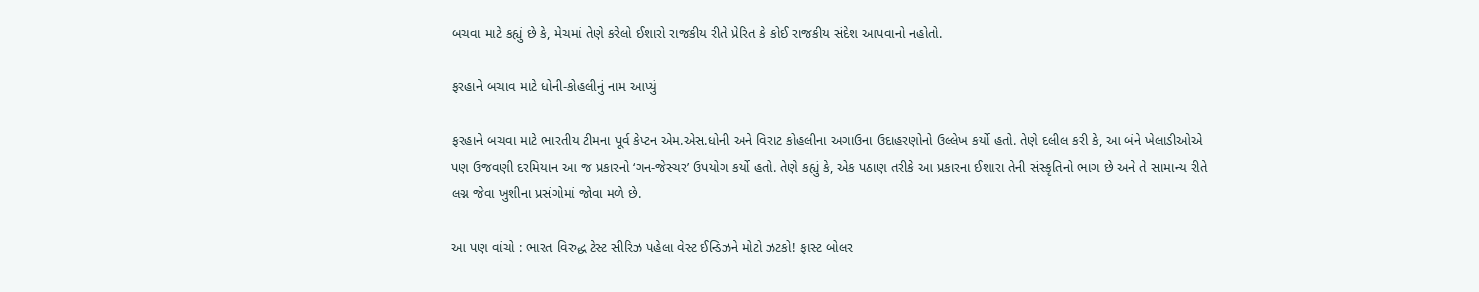બચવા માટે કહ્યું છે કે, મેચમાં તેણે કરેલો ઈશારો રાજકીય રીતે પ્રેરિત કે કોઈ રાજકીય સંદેશ આપવાનો નહોતો.

ફરહાને બચાવ માટે ધોની-કોહલીનું નામ આપ્યું

ફરહાને બચવા માટે ભારતીય ટીમના પૂર્વ કેપ્ટન એમ.એસ.ધોની અને વિરાટ કોહલીના અગાઉના ઉદાહરણોનો ઉલ્લેખ કર્યો હતો. તેણે દલીલ કરી કે, આ બંને ખેલાડીઓએ પણ ઉજવણી દરમિયાન આ જ પ્રકારનો ‘ગન-જેસ્ચર’ ઉપયોગ કર્યો હતો. તેણે કહ્યું કે, એક પઠાણ તરીકે આ પ્રકારના ઈશારા તેની સંસ્કૃતિનો ભાગ છે અને તે સામાન્ય રીતે લગ્ન જેવા ખુશીના પ્રસંગોમાં જોવા મળે છે.

આ પણ વાંચો : ભારત વિરુદ્ધ ટેસ્ટ સીરિઝ પહેલા વેસ્ટ ઈન્ડિઝને મોટો ઝટકો! ફાસ્ટ બોલર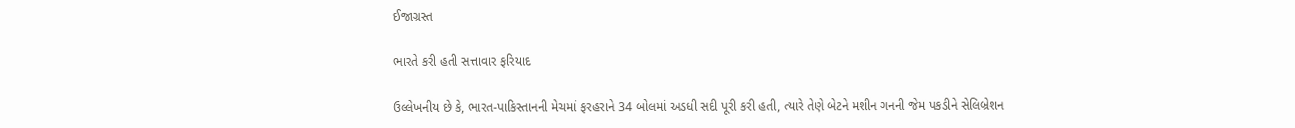ઈજાગ્રસ્ત

ભારતે કરી હતી સત્તાવાર ફરિયાદ

ઉલ્લેખનીય છે કે, ભારત-પાકિસ્તાનની મેચમાં ફરહરાને 34 બોલમાં અડધી સદી પૂરી કરી હતી, ત્યારે તેણે બેટને મશીન ગનની જેમ પકડીને સેલિબ્રેશન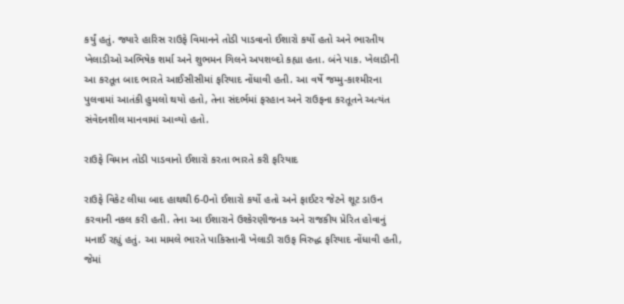કર્યું હતું. જ્યારે હારિસ રાઉફે વિમાનને તોડી પાડવાનો ઈશારો કર્યો હતો અને ભારતીય ખેલાડીઓ અભિષેક શર્મા અને શુભમન ગિલને અપશબ્દો કહ્યા હતા. બંને પાક. ખેલાડીની આ કરતૂત બાદ ભારતે આઈસીસીમાં ફરિયાદ નોંધાવી હતી. આ વર્ષે જમ્મુ-કાશ્મીરના પુલવામાં આતંકી હુમલો થયો હતો, તેના સંદર્ભમાં ફરહાન અને રાઉફના કરતૂતને અત્યંત સંવેદનશીલ માનવામાં આવ્યો હતો.

રાઉફે વિમાન તોડી પાડવાનો ઈશારો કરતા ભારતે કરી ફરિયાદ

રાઉફે વિકેટ લીધા બાદ હાથથી 6-0નો ઈશારો કર્યો હતો અને ફાઈટર જેટને શૂટ ડાઉન કરવાની નકલ કરી હતી. તેના આ ઈશારાને ઉશ્કેરણીજનક અને રાજકીય પ્રેરિત હોવાનું મનાઈ રહ્યું હતું. આ મામલે ભારતે પાકિસ્તાની ખેલાડી રાઉફ વિરુદ્ધ ફરિયાદ નોંધાવી હતી, જેમાં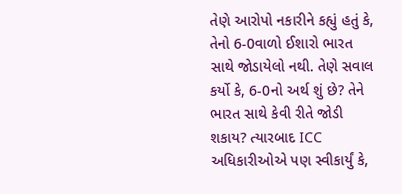તેણે આરોપો નકારીને કહ્યું હતું કે, તેનો 6-0વાળો ઈશારો ભારત સાથે જોડાયેલો નથી. તેણે સવાલ કર્યો કે, 6-0નો અર્થ શું છે? તેને ભારત સાથે કેવી રીતે જોડી શકાય? ત્યારબાદ ICC અધિકારીઓએ પણ સ્વીકાર્યું કે,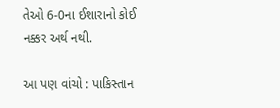તેઓ 6-0ના ઈશારાનો કોઈ નક્કર અર્થ નથી.

આ પણ વાંચો : પાકિસ્તાન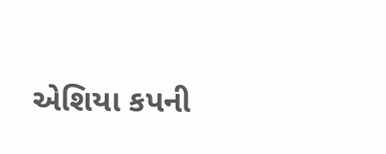એશિયા કપની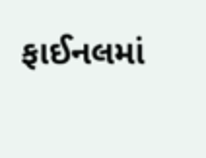ફાઈનલમાં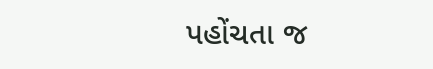પહોંચતા જ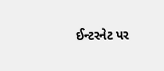ઈન્ટરનેટ પર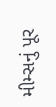મીમ્સનું પૂર